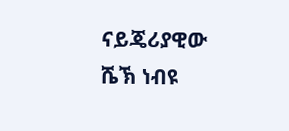ናይጄሪያዊው ሼኽ ነብዩ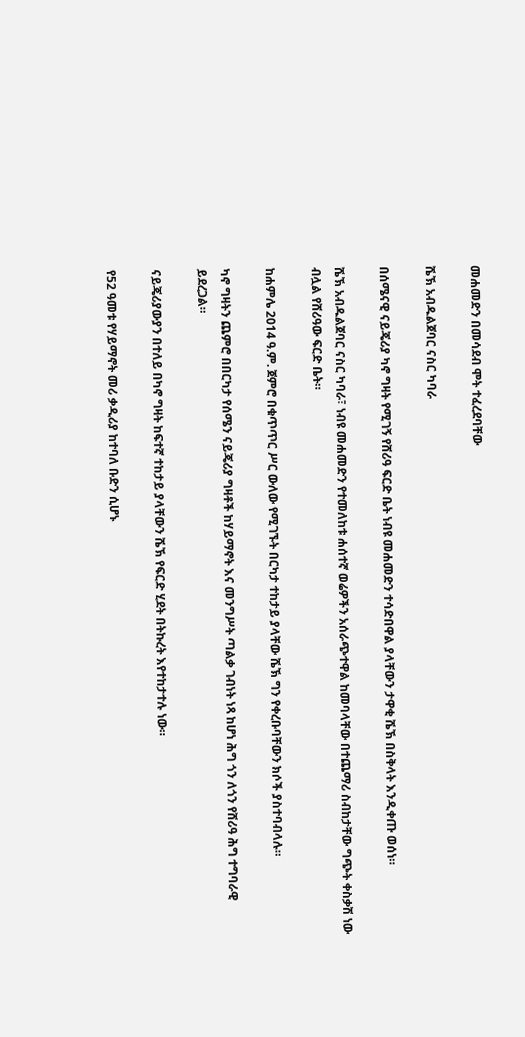መሐመድን በመሳደብ ሞት ተፈረደባቸው

ሼኽ አብዱልጀባር ናስር ካባራ

በሰሜናዊ ናይጄሪያ ካኖ ግዛት የሚገኝ የሸሪዓ ፍርድ ቤት ነብዩ መሐመድን ተሳድበዋል ያላቸውን ታዋቂ ሼኽ በስቅላት እንዲቀጡ ወሰነ።

ሼኽ አብዱልጀባር ናስር ካባራ፣ ነብዩ መሐመድን የተመለከቱ ሐሰተኛ ወሬዎችን አሰራጭተዋል ከመባላቸው በተጨማሪ ስብከታቸው ግጭት ቀስቃሽ ነው ብሏል የሸሪዓው ፍርድ ቤት።

ከሐምሌ 2014 ዓ.ም. ጀምሮ በቁጥጥር ሥር ውለው የሚገኙት በርካታ ተከታይ ያላቸው ሼኽ ግን የቀረቡባቸውን ክሶች ያስተባብላሉ።

ካኖ ግዛትን ጨምሮ በበርካታ የሰሜን ናይጄሪያ ግዛቶች ከሃይማኖት እና መንግሥት ጣልቃ ገብነት ነጻ ከሆነ ሕግ ጎን ለጎን የሸሪዓ ሕግ ተግባራዊ ይደረጋል።

ናይጄሪያውያን በተለይ በካኖ ግዛት ከፍተኛ ተከታይ ያላቸውን ሼኽ የፍርድ ሂደት በትኩረት እየተከታተሉ ነው።

የ52 ዓመቱ የሃይማኖት መሪ ቃዲሪያ ከተባለ ቡድን ሲሆኑ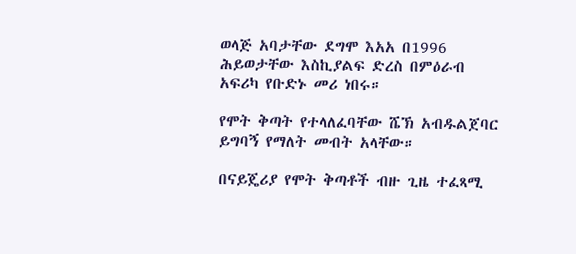ወላጅ አባታቸው ደግሞ እአአ በ1996 ሕይወታቸው እስኪያልፍ ድረስ በምዕራብ አፍሪካ የቡድኑ መሪ ነበሩ።

የሞት ቅጣት የተላለፈባቸው ሼኽ አብዱልጀባር ይግባኝ የማለት መብት አላቸው።

በናይጄሪያ የሞት ቅጣቶች ብዙ ጊዜ ተፈጻሚ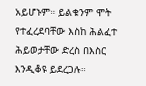አይሆኑም። ይልቁንም ሞት የተፈረደባቸው እስከ ሕልፈተ ሕይወታቸው ድረስ በእስር እንዲቆዩ ይደረጋሉ።